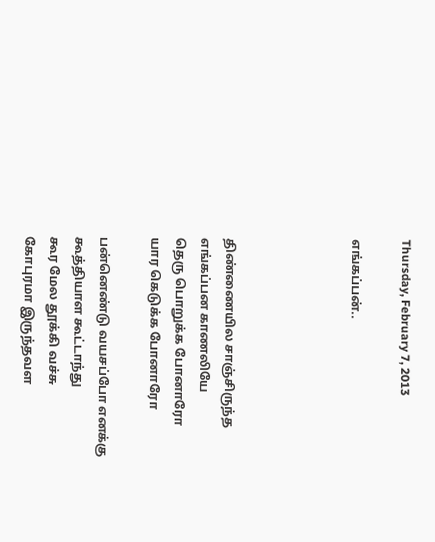Thursday, February 7, 2013

எங்கப்பன்..




திண்ணையில சாஞ்சிருந்த
எங்கப்பன காணலியே
தெரு பொறுக்க போனாரோ
யார கெடுக்க போனாரோ

பன்னெண்டு வயசப்போ எனக்கு
கூத்தியாள கூட்டாந்து
கூர மேல தூக்கி வச்சு
கோபுரமா இருந்தவள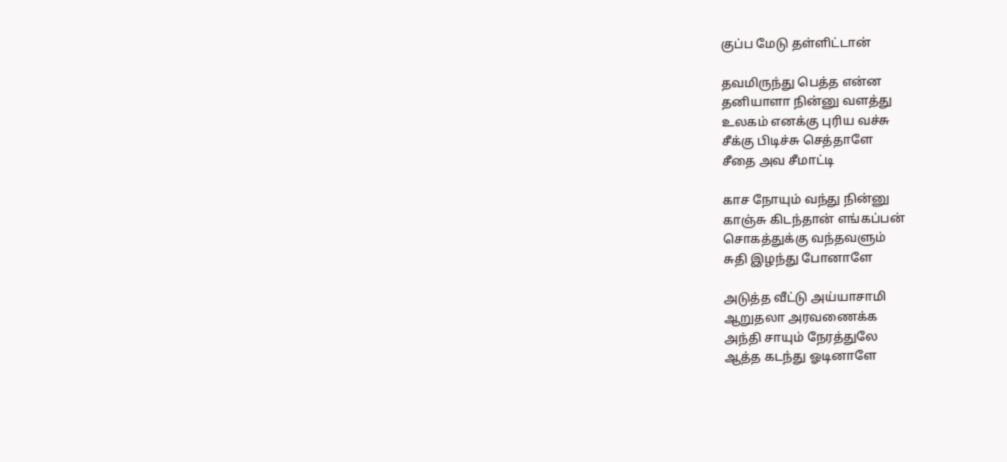குப்ப மேடு தள்ளிட்டான்

தவமிருந்து பெத்த என்ன
தனியாளா நின்னு வளத்து
உலகம் எனக்கு புரிய வச்சு
சீக்கு பிடிச்சு செத்தாளே
சீதை அவ சீமாட்டி

காச நோயும் வந்து நின்னு
காஞ்சு கிடந்தான் எங்கப்பன்
சொகத்துக்கு வந்தவளும்
சுதி இழந்து போனாளே

அடுத்த வீட்டு அய்யாசாமி
ஆறுதலா அரவணைக்க
அந்தி சாயும் நேரத்துலே
ஆத்த கடந்து ஓடினாளே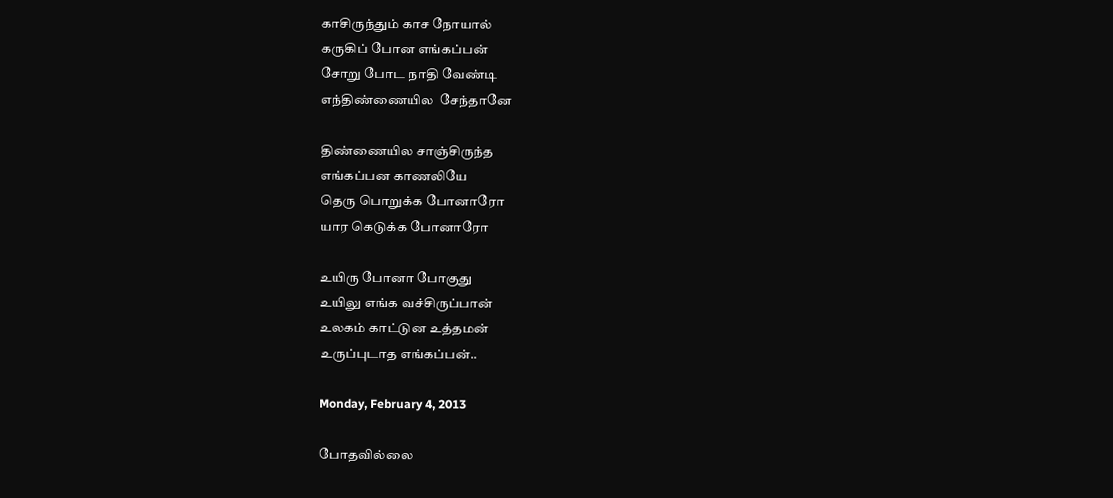காசிருந்தும் காச நோயால்
கருகிப் போன எங்கப்பன்
சோறு போட நாதி வேண்டி
எந்திண்ணையில  சேந்தானே

திண்ணையில சாஞ்சிருந்த
எங்கப்பன காணலியே
தெரு பொறுக்க போனாரோ
யார கெடுக்க போனாரோ

உயிரு போனா போகுது
உயிலு எங்க வச்சிருப்பான்
உலகம் காட்டுன உத்தமன்
உருப்புடாத எங்கப்பன்..

Monday, February 4, 2013

போதவில்லை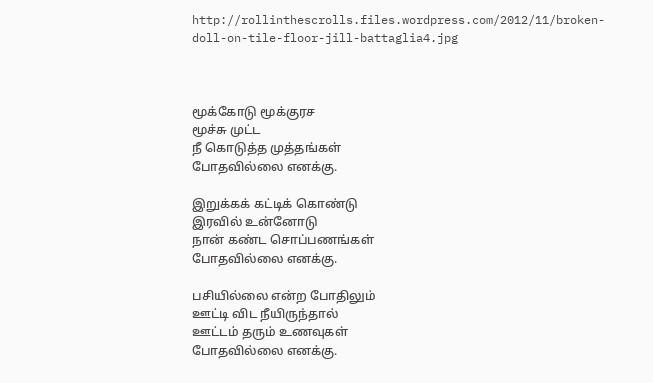http://rollinthescrolls.files.wordpress.com/2012/11/broken-doll-on-tile-floor-jill-battaglia4.jpg



மூக்கோடு மூக்குரச
மூச்சு முட்ட
நீ கொடுத்த முத்தங்கள்
போதவில்லை எனக்கு.

இறுக்கக் கட்டிக் கொண்டு
இரவில் உன்னோடு
நான் கண்ட சொப்பணங்கள்
போதவில்லை எனக்கு.

பசியில்லை என்ற போதிலும்
ஊட்டி விட நீயிருந்தால்
ஊட்டம் தரும் உணவுகள்
போதவில்லை எனக்கு.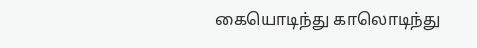கையொடிந்து காலொடிந்து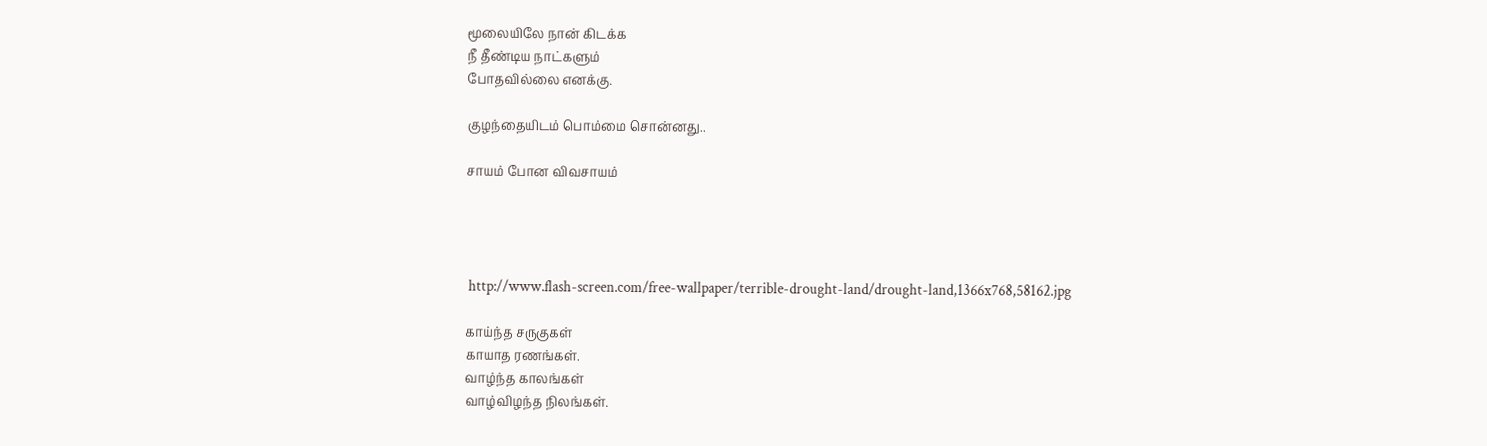மூலையிலே நான் கிடக்க
நீ தீண்டிய நாட்களும்
போதவில்லை எனக்கு.

குழந்தையிடம் பொம்மை சொன்னது..

சாயம் போன விவசாயம்




 http://www.flash-screen.com/free-wallpaper/terrible-drought-land/drought-land,1366x768,58162.jpg

காய்ந்த சருகுகள்
காயாத ரணங்கள்.
வாழ்ந்த காலங்கள்
வாழ்விழந்த நிலங்கள்.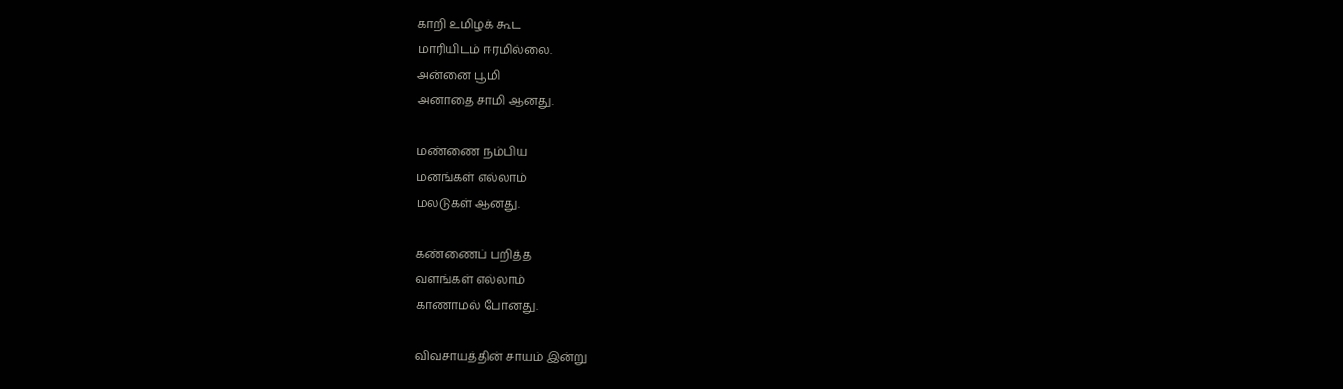காறி உமிழக் கூட
மாரியிடம் ஈரமில்லை.
அன்னை பூமி
அனாதை சாமி ஆனது.

மண்ணை நம்பிய
மனங்கள் எல்லாம்
மலடுகள் ஆனது.

கண்ணைப் பறித்த
வளங்கள் எல்லாம்
காணாமல் போனது.

விவசாயத்தின் சாயம் இன்று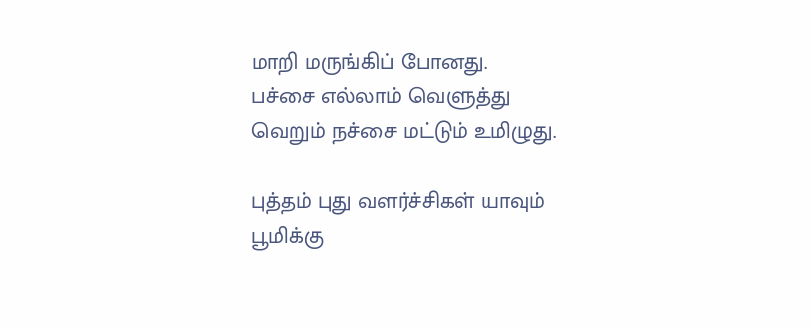மாறி மருங்கிப் போனது.
பச்சை எல்லாம் வெளுத்து
வெறும் நச்சை மட்டும் உமிழுது.

புத்தம் புது வளர்ச்சிகள் யாவும்
பூமிக்கு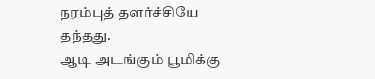நரம்புத் தளர்ச்சியே தந்தது.
ஆடி அடங்கும் பூமிக்கு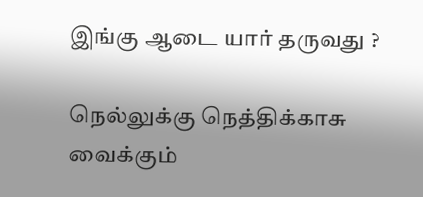இங்கு ஆடை யார் தருவது ?

நெல்லுக்கு நெத்திக்காசு
வைக்கும்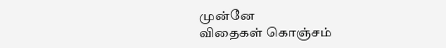முன்னே
விதைகள் கொஞ்சம்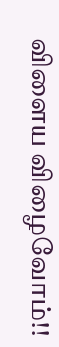விளைய விழைவோம்!!